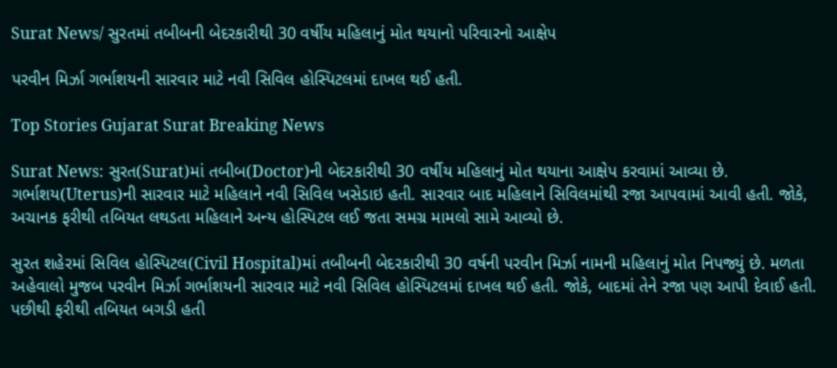Surat News/ સુરતમાં તબીબની બેદરકારીથી 30 વર્ષીય મહિલાનું મોત થયાનો પરિવારનો આક્ષેપ

પરવીન મિર્ઝા ગર્ભાશયની સારવાર માટે નવી સિવિલ હોસ્પિટલમાં દાખલ થઈ હતી.

Top Stories Gujarat Surat Breaking News

Surat News: સુરત(Surat)માં તબીબ(Doctor)ની બેદરકારીથી 30 વર્ષીય મહિલાનું મોત થયાના આક્ષેપ કરવામાં આવ્યા છે. ગર્ભાશય(Uterus)ની સારવાર માટે મહિલાને નવી સિવિલ ખસેડાઇ હતી. સારવાર બાદ મહિલાને સિવિલમાંથી રજા આપવામાં આવી હતી. જોકે, અચાનક ફરીથી તબિયત લથડતા મહિલાને અન્ય હોસ્પિટલ લઈ જતા સમગ્ર મામલો સામે આવ્યો છે.

સુરત શહેરમાં સિવિલ હોસ્પિટલ(Civil Hospital)માં તબીબની બેદરકારીથી 30 વર્ષની પરવીન મિર્ઝા નામની મહિલાનું મોત નિપજ્યું છે. મળતા અહેવાલો મુજબ પરવીન મિર્ઝા ગર્ભાશયની સારવાર માટે નવી સિવિલ હોસ્પિટલમાં દાખલ થઈ હતી. જોકે, બાદમાં તેને રજા પણ આપી દેવાઈ હતી. પછીથી ફરીથી તબિયત બગડી હતી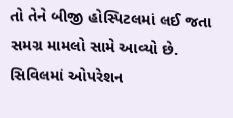તો તેને બીજી હોસ્પિટલમાં લઈ જતા સમગ્ર મામલો સામે આવ્યો છે.  સિવિલમાં ઓપરેશન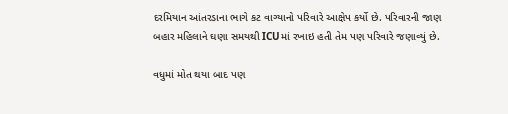દરમિયાન આંતરડાના ભાગે કટ વાગ્યાનો પરિવારે આક્ષેપ કર્યો છે. પરિવારની જાણ બહાર મહિલાને ઘણા સમયથી ICUમાં રખાઇ હતી તેમ પણ પરિવારે જણાવ્યું છે.

વધુમાં મોત થયા બાદ પણ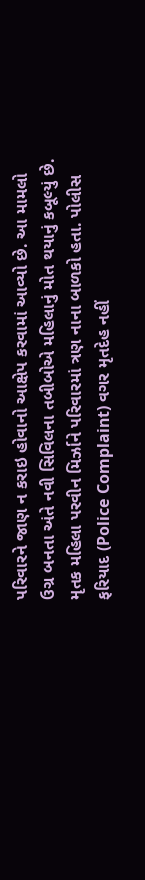પરિવારને જાણ ન કરાઇ હોવાનો આક્ષેપ કરવામાં આવ્યો છે. આ મામલો ઉગ્ર બનતા અંતે નવી સિવિલના તબીબોએ મહિલાનું મોત થયાનું કબૂલ્યું છે. મૃતક મહિલા પરવીન મિર્ઝાને પરિવારમાં ત્રણ નાના બાળકો હતા. પોલીસ ફરિયાદ (Police Complaint) વગર મૃતદેહ નહીં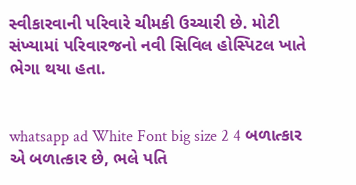સ્વીકારવાની પરિવારે ચીમકી ઉચ્ચારી છે. મોટી સંખ્યામાં પરિવારજનો નવી સિવિલ હોસ્પિટલ ખાતે ભેગા થયા હતા.


whatsapp ad White Font big size 2 4 બળાત્કાર એ બળાત્કાર છે, ભલે પતિ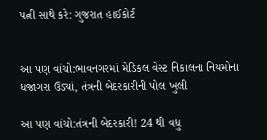પત્ની સાથે કરે: ગુજરાત હાઈકોર્ટ


આ પણ વાંચો:ભાવનગરમાં મેડિકલ વેસ્ટ નિકાલના નિયમોના ધજાગરા ઉડ્યાં, તંત્રની બેદરકારીની પોલ ખુલી

આ પણ વાંચો:તંત્રની બેદરકારી! 24 થી વધુ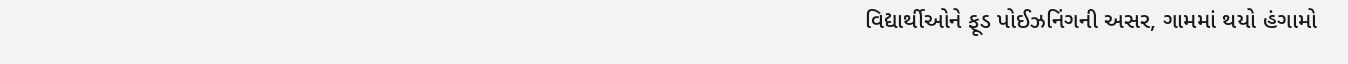વિદ્યાર્થીઓને ફૂડ પોઈઝનિંગની અસર, ગામમાં થયો હંગામો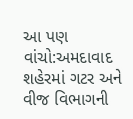આ પણ વાંચો:અમદાવાદ શહેરમાં ગટર અને વીજ વિભાગની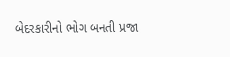બેદરકારીનો ભોગ બનતી પ્રજા